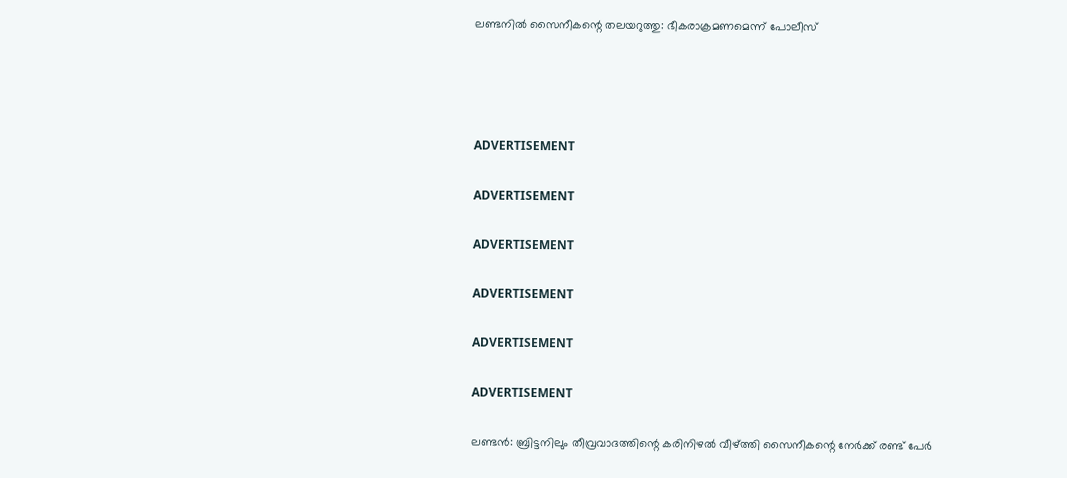ലണ്ടനില്‍ സൈനീകന്റെ തലയറുത്തു: ഭീകരാക്രമണമെന്ന് പോലീസ്




ADVERTISEMENT

ADVERTISEMENT

ADVERTISEMENT

ADVERTISEMENT

ADVERTISEMENT

ADVERTISEMENT

ലണ്ടന്‍: ബ്രിട്ടനിലും തീവ്രവാദത്തിന്റെ കരിനിഴല്‍ വീഴ്ത്തി സൈനീകന്റെ നേര്‍ക്ക് രണ്ട് പേര്‍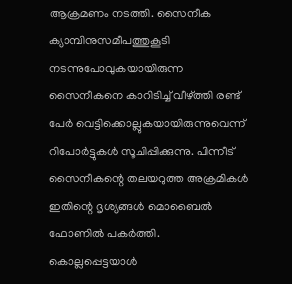ആക്രമണം നടത്തി. സൈനീക ക്യാമ്പിനുസമീപത്തുകൂടി നടന്നുപോവുകയായിരുന്ന സൈനീകനെ കാറിടിച്ച് വീഴ്ത്തി രണ്ട് പേര്‍ വെട്ടിക്കൊല്ലുകയായിരുന്നുവെന്ന് റിപോര്‍ട്ടുകള്‍ സൂചിപ്പിക്കുന്നു. പിന്നീട് സൈനീകന്റെ തലയറുത്ത അക്രമികള്‍ ഇതിന്റെ ദൃശ്യങ്ങള്‍ മൊബൈല്‍ ഫോണില്‍ പകര്‍ത്തി. കൊല്ലപ്പെട്ടയാള്‍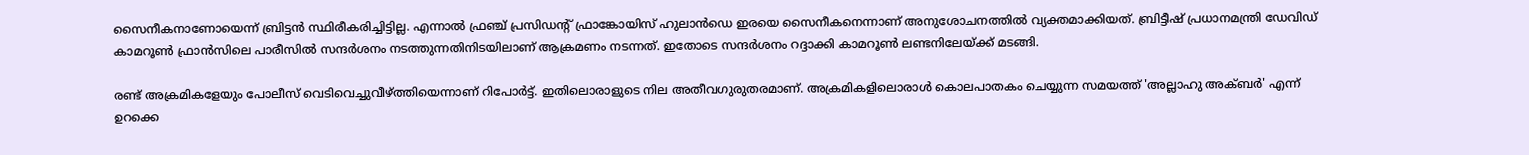സൈനീകനാണോയെന്ന് ബ്രിട്ടന്‍ സ്ഥിരീകരിച്ചിട്ടില്ല. എന്നാല്‍ ഫ്രഞ്ച് പ്രസിഡന്റ് ഫ്രാങ്കോയിസ് ഹുലാന്‍ഡെ ഇരയെ സൈനീകനെന്നാണ് അനുശോചനത്തില്‍ വ്യക്തമാക്കിയത്. ബ്രിട്ടീഷ് പ്രധാനമന്ത്രി ഡേവിഡ് കാമറൂണ്‍ ഫ്രാന്‍സിലെ പാരീസില്‍ സന്ദര്‍ശനം നടത്തുന്നതിനിടയിലാണ് ആക്രമണം നടന്നത്. ഇതോടെ സന്ദര്‍ശനം റദ്ദാക്കി കാമറൂണ്‍ ലണ്ടനിലേയ്ക്ക് മടങ്ങി.

രണ്ട് അക്രമികളേയും പോലീസ് വെടിവെച്ചുവീഴ്ത്തിയെന്നാണ് റിപോര്‍ട്ട്. ഇതിലൊരാളുടെ നില അതീവഗുരുതരമാണ്. അക്രമികളിലൊരാള്‍ കൊലപാതകം ചെയ്യുന്ന സമയത്ത് 'അല്ലാഹു അക്ബര്‍' എന്ന് ഉറക്കെ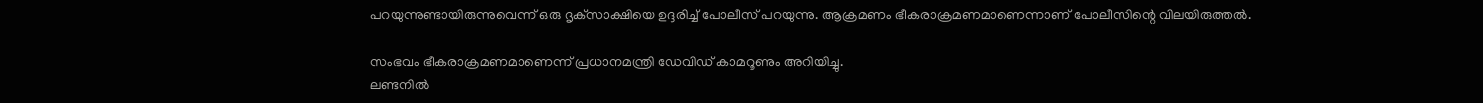പറയുന്നുണ്ടായിരുന്നുവെന്ന് ഒരു ദൃക്‌സാക്ഷിയെ ഉദ്ദരിച്ച് പോലീസ് പറയുന്നു. ആക്രമണം ഭീകരാക്രമണമാണെന്നാണ് പോലീസിന്റെ വിലയിരുത്തല്‍.

സംഭവം ഭീകരാക്രമണമാണെന്ന് പ്രധാനമന്ത്രി ഡേവിഡ് കാമറൂണും അറിയിച്ചു.
ലണ്ടനില്‍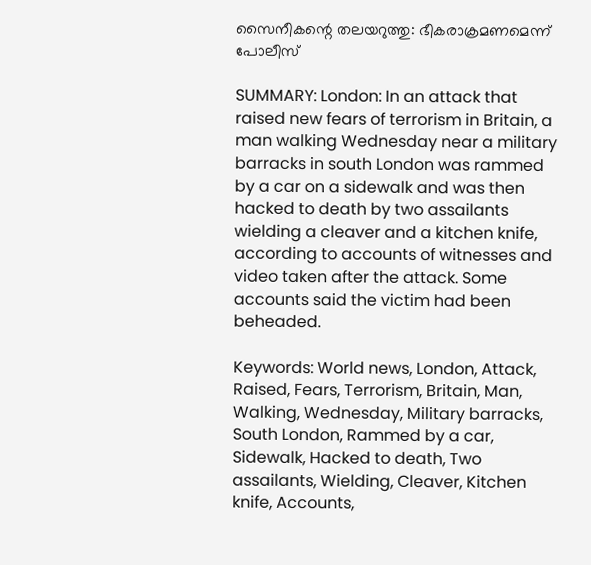സൈനീകന്റെ തലയറുത്തു: ഭീകരാക്രമണമെന്ന് പോലീസ്

SUMMARY: London: In an attack that raised new fears of terrorism in Britain, a man walking Wednesday near a military barracks in south London was rammed by a car on a sidewalk and was then hacked to death by two assailants wielding a cleaver and a kitchen knife, according to accounts of witnesses and video taken after the attack. Some accounts said the victim had been beheaded.

Keywords: World news, London, Attack, Raised, Fears, Terrorism, Britain, Man, Walking, Wednesday, Military barracks, South London, Rammed by a car, Sidewalk, Hacked to death, Two assailants, Wielding, Cleaver, Kitchen knife, Accounts,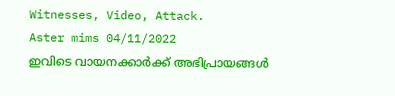Witnesses, Video, Attack.
Aster mims 04/11/2022
ഇവിടെ വായനക്കാർക്ക് അഭിപ്രായങ്ങൾ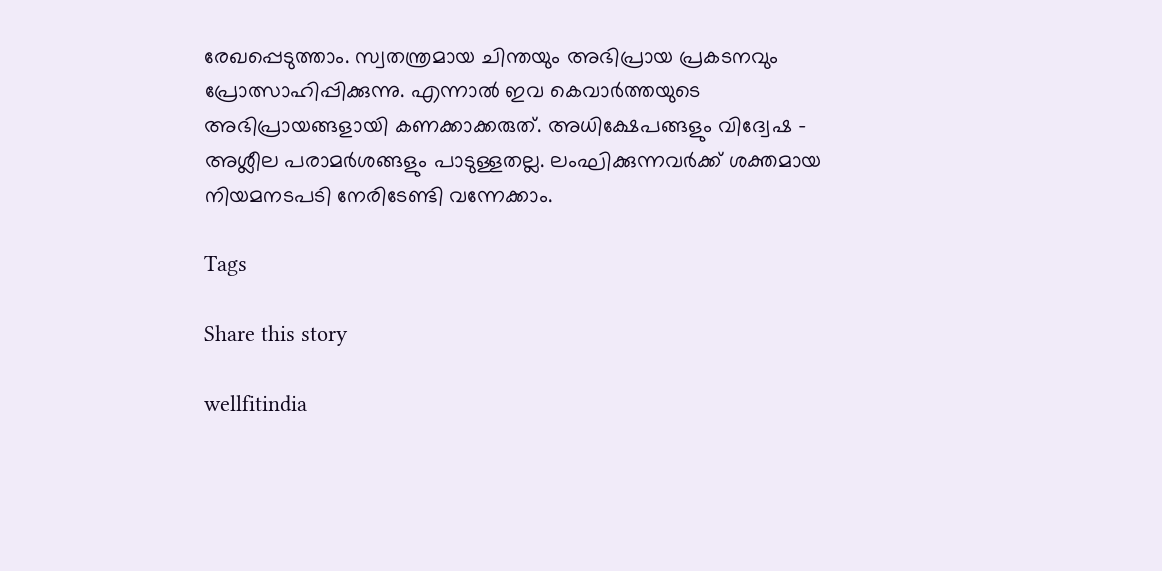രേഖപ്പെടുത്താം. സ്വതന്ത്രമായ ചിന്തയും അഭിപ്രായ പ്രകടനവും പ്രോത്സാഹിപ്പിക്കുന്നു. എന്നാൽ ഇവ കെവാർത്തയുടെ അഭിപ്രായങ്ങളായി കണക്കാക്കരുത്. അധിക്ഷേപങ്ങളും വിദ്വേഷ - അശ്ലീല പരാമർശങ്ങളും പാടുള്ളതല്ല. ലംഘിക്കുന്നവർക്ക് ശക്തമായ നിയമനടപടി നേരിടേണ്ടി വന്നേക്കാം.

Tags

Share this story

wellfitindia